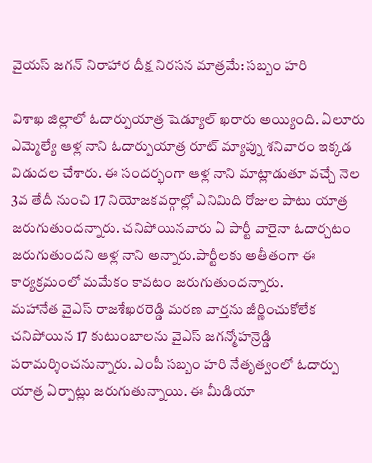వైయస్ జగన్ నిరాహార దీక్ష నిరసన మాత్రమే: సబ్బం హరి

విశాఖ జిల్లాలో ఓదార్పుయాత్ర షెడ్యూల్ ఖరారు అయ్యింది. ఏలూరు ఎమ్మెల్యే ఆళ్ల నాని ఓదార్పుయాత్ర రూట్ మ్యాప్ను శనివారం ఇక్కడ విడుదల చేశారు. ఈ సందర్భంగా ఆళ్ల నాని మాట్లాడుతూ వచ్చే నెల 3వ తేదీ నుంచి 17 నియోజకవర్గాల్లో ఎనిమిది రోజుల పాటు యాత్ర జరుగుతుందన్నారు. చనిపోయినవారు ఏ పార్టీ వారైనా ఓదార్చటం జరుగుతుందని ఆళ్ల నాని అన్నారు.పార్టీలకు అతీతంగా ఈ కార్యక్రమంలో మమేకం కావటం జరుగుతుందన్నారు.
మహానేత వైఎస్ రాజశేఖరరెడ్డి మరణ వార్తను జీర్ణించుకోలేక చనిపోయిన 17 కుటుంబాలను వైఎస్ జగన్మోహన్రెడ్డి పరామర్శించనున్నారు. ఎంపీ సబ్బం హరి నేతృత్వంలో ఓదార్పు యాత్ర ఏర్పాట్లు జరుగుతున్నాయి. ఈ మీడియా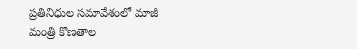ప్రతినిధుల సమావేశంలో మాజీ మంత్రి కొణతాల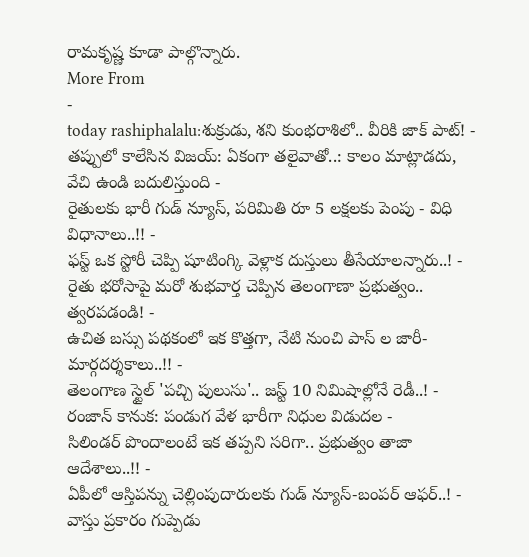రామకృష్ణ కూడా పాల్గొన్నారు.
More From
-
today rashiphalalu:శుక్రుడు, శని కుంభరాశిలో.. వీరికి జాక్ పాట్! -
తప్పులో కాలేసిన విజయ్: ఏకంగా తలైవాతో..: కాలం మాట్లాడదు, వేచి ఉండి బదులిస్తుంది -
రైతులకు భారీ గుడ్ న్యూస్, పరిమితి రూ 5 లక్షలకు పెంపు - విధి విధానాలు..!! -
ఫస్ట్ ఒక స్టోరీ చెప్పి షూటింగ్కి వెళ్లాక దుస్తులు తీసేయాలన్నారు..! -
రైతు భరోసాపై మరో శుభవార్త చెప్పిన తెలంగాణా ప్రభుత్వం.. త్వరపడండి! -
ఉచిత బస్సు పథకంలో ఇక కొత్తగా, నేటి నుంచి పాస్ ల జారీ- మార్గదర్శకాలు..!! -
తెలంగాణ స్టైల్ 'పచ్చి పులుసు'.. జస్ట్ 10 నిమిషాల్లోనే రెడీ..! -
రంజాన్ కానుక: పండుగ వేళ భారీగా నిధుల విడుదల -
సిలిండర్ పొందాలంటే ఇక తప్పని సరిగా.. ప్రభుత్వం తాజా ఆదేశాలు..!! -
ఏపీలో ఆస్తిపన్ను చెల్లింపుదారులకు గుడ్ న్యూస్-బంపర్ ఆఫర్..! -
వాస్తు ప్రకారం గుప్పెడు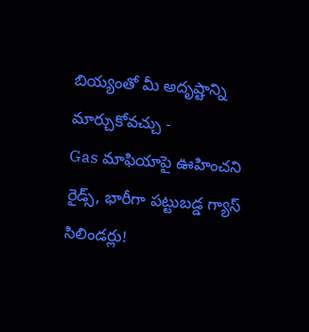బియ్యంతో మీ అదృష్టాన్ని మార్చుకోవచ్చు -
Gas మాఫియాపై ఊహించని రైడ్స్, భారీగా పట్టుబడ్డ గ్యాస్ సిలిండర్లు!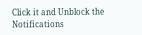Click it and Unblock the Notifications